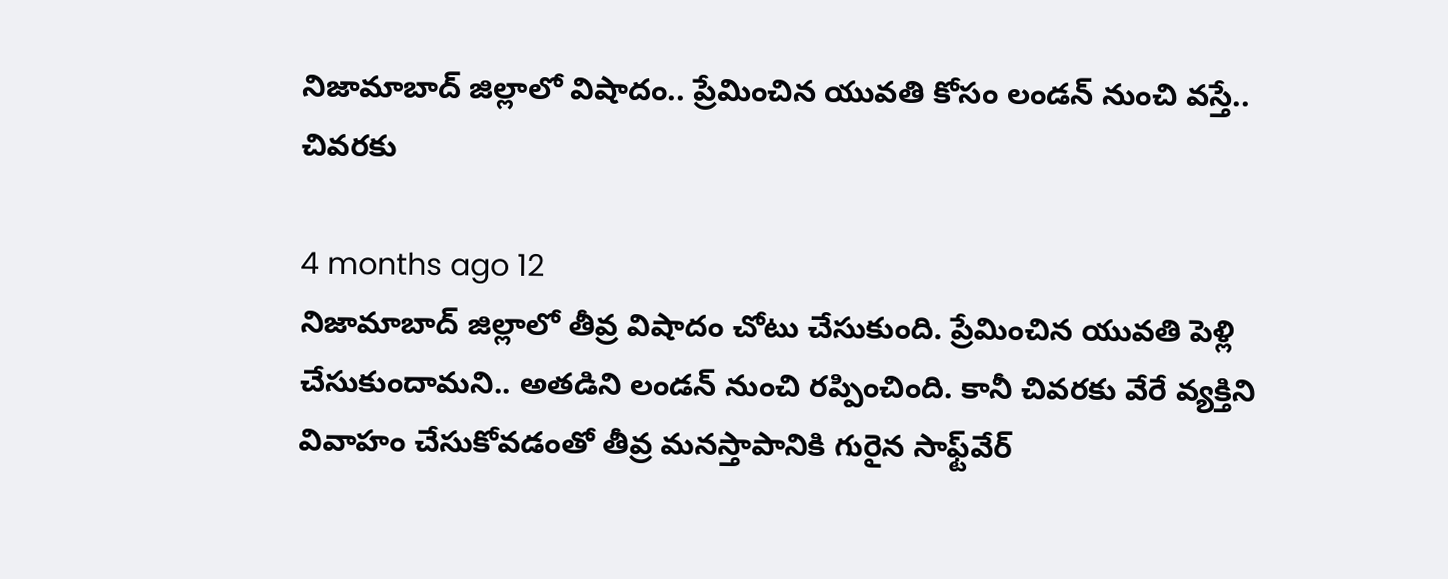నిజామాబాద్ జిల్లాలో విషాదం.. ప్రేమించిన యువతి కోసం లండన్ నుంచి వస్తే.. చివరకు

4 months ago 12
నిజామాబాద్ జిల్లాలో తీవ్ర విషాదం చోటు చేసుకుంది. ప్రేమించిన యువతి పెళ్లి చేసుకుందామని.. అతడిని లండన్ నుంచి రప్పించింది. కానీ చివరకు వేరే వ్యక్తిని వివాహం చేసుకోవడంతో తీవ్ర మనస్తాపానికి గురైన సాఫ్ట్‌వేర్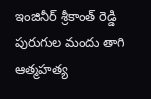ఇంజినీర్ శ్రీకాంత్ రెడ్డి పురుగుల మందు తాగి ఆత్మహత్య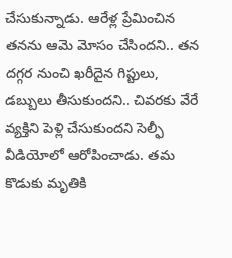చేసుకున్నాడు. ఆరేళ్ల ప్రేమించిన తనను ఆమె మోసం చేసిందని.. తన దగ్గర నుంచి ఖరీదైన గిప్టులు, డబ్బులు తీసుకుందని.. చివరకు వేరే వ్యక్తిని పెళ్లి చేసుకుందని సెల్ఫీ వీడియోలో ఆరోపించాడు. తమ కొడుకు మృతికి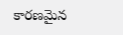కారణమైన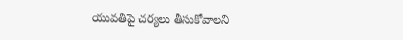యువతిపై చర్యలు తీసుకోవాలని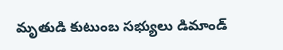మృతుడి కుటుంబ సభ్యులు డిమాండ్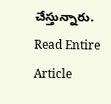చేస్తున్నారు.
Read Entire Article